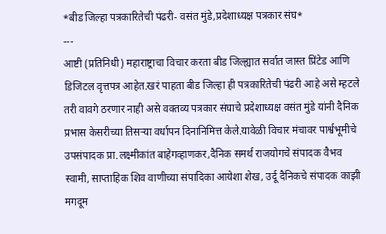*बीड जिल्हा पत्रकारितेची पंढरी- वसंत मुंडे,प्रदेशाध्यक्ष पत्रकार संघ*
---
आष्टी (प्रतिनिधी) महाराष्ट्राचा विचार करता बीड जिल्ह्यात सर्वात जास्त प्रिंटेड आणि डिजिटल वृत्तपत्र आहेत.खरं पाहता बीड जिल्हा ही पत्रकारितेची पंढरी आहे असे म्हटले तरी वावगे ठरणार नाही असे वक्तव्य पत्रकार संघाचे प्रदेशाध्यक्ष वसंत मुंडे यांनी दैनिक प्रभास केसरीच्या तिसऱ्या वर्धापन दिनानिमित्त केले.यावेळी विचार मंचावर पार्श्वभूमीचे उपसंपादक प्रा.लक्ष्मीकांत बाहेगव्हाणकर,दैनिक समर्थ राजयोगचे संपादक वैभव स्वामी, साप्ताहिक शिव वाणीच्या संपादिका आयेशा शेख, उर्दू दैनिकचे संपादक काझी मगदूम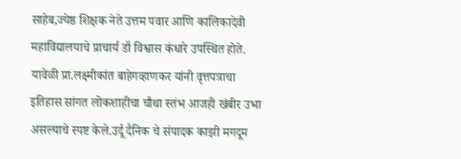साहेब,ज्येष्ठ शिक्षक नेते उत्तम पवार आणि कालिकादेवी महाविद्यालयाचे प्राचार्य डॉ विश्वास कंधारे उपस्थित होते.
यावेळी प्रा.लक्ष्मीकांत बाहेगव्हाणकर यांनी वृत्तपत्राचा इतिहास सांगत लोकशाहीचा चौथा स्तंभ आजही खंबीर उभा असल्याचे स्पष्ट केले.उर्दू दैनिक चे संपादक काझी मगदूम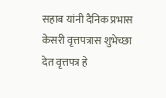सहाब यांनी दैनिक प्रभास केसरी वृत्तपत्रास शुभेच्छा देत वृत्तपत्र हे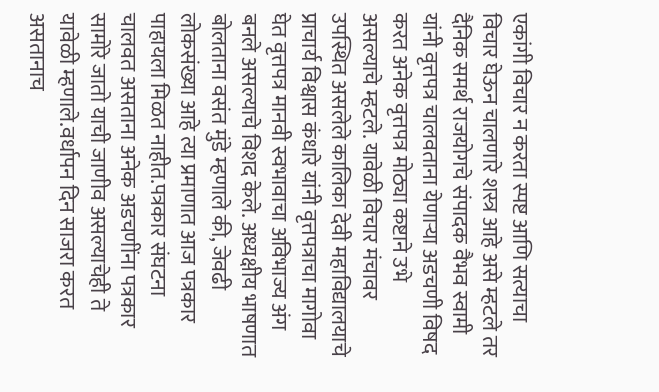एकांगी विचार न करता स्पष्ट आणि सत्याचा विचार घेऊन चालणारे शस्त्र आहे असे म्हटले तर दैनिक समर्थ राजयोगचे संपादक वैभव स्वामी यांनी वृत्तपत्र चालवताना येणाऱ्या अडचणी विषद करत अनेक वृत्तपत्र मोठ्या कष्टाने उभे असल्याचे म्हटले. यावेळी विचार मंचावर उपस्थित असलेले कालिका देवी महाविद्यालयाचे प्राचार्य विश्वास कंधारे यांनी वृत्तपत्राचा मागोवा घेत वृत्तपत्र मानवी स्वभावाचा अविभाज्य अंग बनले असल्याचे विशद केले. अध्यक्षीय भाषणात बोलताना वसंत मुंडे म्हणाले की, जेवढी लोकसंख्या आहे त्या प्रमाणात आज पत्रकार पाहायला मिळत नाहीत.पत्रकार संघटना चालवत असताना अनेक अडचणींना पत्रकार सामोरे जातो याची जाणीव असल्याचेही ते यावेळी म्हणाले.वर्धापन दिन साजरा करत असतानाच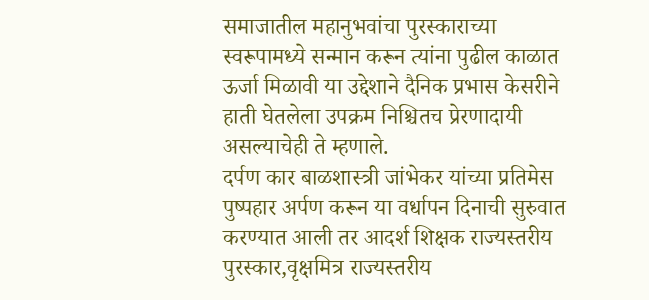समाजातील महानुभवांचा पुरस्काराच्या स्वरूपामध्ये सन्मान करून त्यांना पुढील काळात ऊर्जा मिळावी या उद्देशाने दैनिक प्रभास केसरीने हाती घेतलेला उपक्रम निश्चितच प्रेरणादायी असल्याचेही ते म्हणाले.
दर्पण कार बाळशास्त्री जांभेकर यांच्या प्रतिमेस पुष्पहार अर्पण करून या वर्धापन दिनाची सुरुवात करण्यात आली तर आदर्श शिक्षक राज्यस्तरीय पुरस्कार,वृक्षमित्र राज्यस्तरीय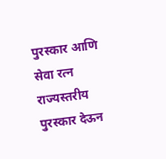पुरस्कार आणि सेवा रत्न राज्यस्तरीय पुरस्कार देऊन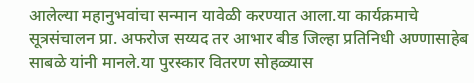आलेल्या महानुभवांचा सन्मान यावेळी करण्यात आला.या कार्यक्रमाचे सूत्रसंचालन प्रा. अफरोज सय्यद तर आभार बीड जिल्हा प्रतिनिधी अण्णासाहेब साबळे यांनी मानले.या पुरस्कार वितरण सोहळ्यास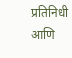प्रतिनिधी आणि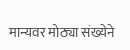मान्यवर मोठ्या संख्येने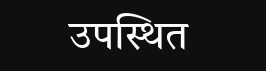उपस्थित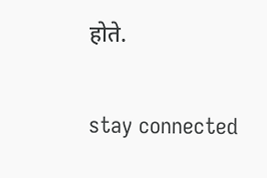होते.


stay connected